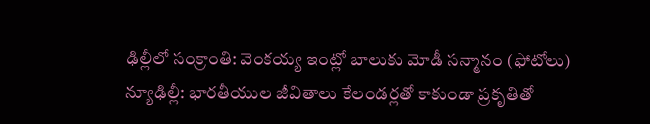ఢిల్లీలో సంక్రాంతి: వెంకయ్య ఇంట్లో బాలుకు మోడీ సన్మానం (ఫోటోలు)
న్యూఢిల్లీ: భారతీయుల జీవితాలు కేలండర్లతో కాకుండా ప్రకృతితో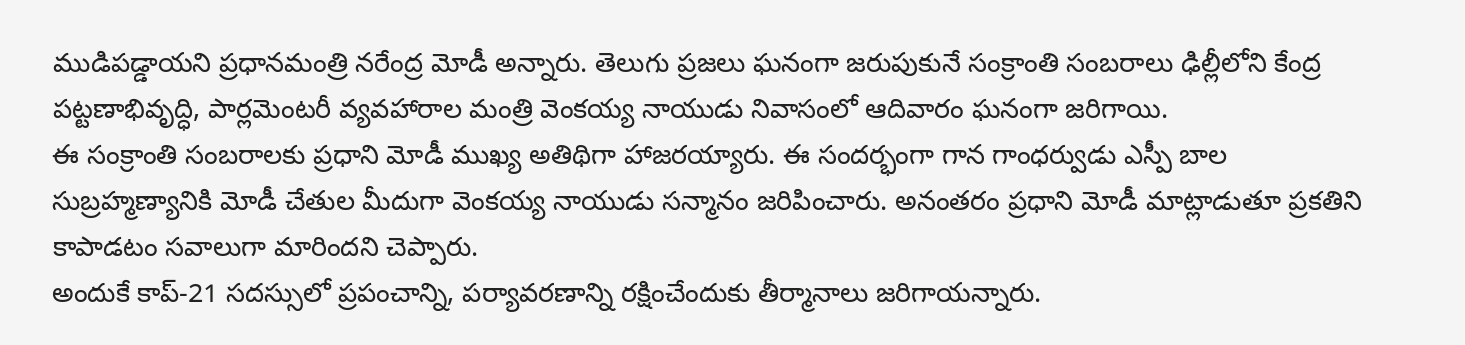ముడిపడ్డాయని ప్రధానమంత్రి నరేంద్ర మోడీ అన్నారు. తెలుగు ప్రజలు ఘనంగా జరుపుకునే సంక్రాంతి సంబరాలు ఢిల్లీలోని కేంద్ర పట్టణాభివృద్ధి, పార్లమెంటరీ వ్యవహారాల మంత్రి వెంకయ్య నాయుడు నివాసంలో ఆదివారం ఘనంగా జరిగాయి.
ఈ సంక్రాంతి సంబరాలకు ప్రధాని మోడీ ముఖ్య అతిథిగా హాజరయ్యారు. ఈ సందర్భంగా గాన గాంధర్వుడు ఎస్పీ బాల సుబ్రహ్మణ్యానికి మోడీ చేతుల మీదుగా వెంకయ్య నాయుడు సన్మానం జరిపించారు. అనంతరం ప్రధాని మోడీ మాట్లాడుతూ ప్రకతిని కాపాడటం సవాలుగా మారిందని చెప్పారు.
అందుకే కాప్-21 సదస్సులో ప్రపంచాన్ని, పర్యావరణాన్ని రక్షించేందుకు తీర్మానాలు జరిగాయన్నారు.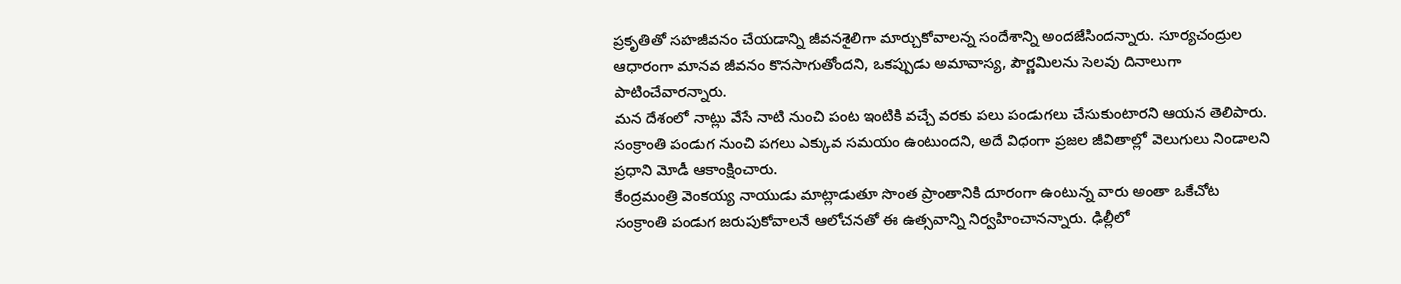ప్రకృతితో సహజీవనం చేయడాన్ని జీవనశైలిగా మార్చుకోవాలన్న సందేశాన్ని అందజేసిందన్నారు. సూర్యచంద్రుల ఆధారంగా మానవ జీవనం కొనసాగుతోందని, ఒకప్పుడు అమావాస్య, పౌర్ణమిలను సెలవు దినాలుగా పాటించేవారన్నారు.
మన దేశంలో నాట్లు వేసే నాటి నుంచి పంట ఇంటికి వచ్చే వరకు పలు పండుగలు చేసుకుంటారని ఆయన తెలిపారు. సంక్రాంతి పండుగ నుంచి పగలు ఎక్కువ సమయం ఉంటుందని, అదే విధంగా ప్రజల జీవితాల్లో వెలుగులు నిండాలని ప్రధాని మోడీ ఆకాంక్షించారు.
కేంద్రమంత్రి వెంకయ్య నాయుడు మాట్లాడుతూ సొంత ప్రాంతానికి దూరంగా ఉంటున్న వారు అంతా ఒకేచోట సంక్రాంతి పండుగ జరుపుకోవాలనే ఆలోచనతో ఈ ఉత్సవాన్ని నిర్వహించానన్నారు. ఢిల్లీలో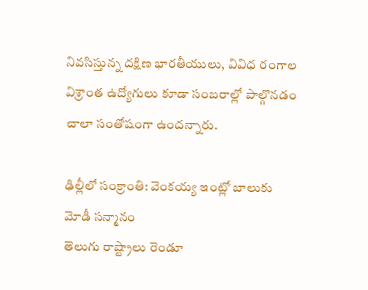నివసిస్తున్న దక్షిణ భారతీయులు, వివిధ రంగాల విశ్రాంత ఉద్యోగులు కూడా సంబరాల్లో పాల్గొనడం చాలా సంతోషంగా ఉందన్నారు.

ఢిల్లీలో సంక్రాంతి: వెంకయ్య ఇంట్లో బాలుకు మోడీ సన్మానం
తెలుగు రాష్ట్రాలు రెండూ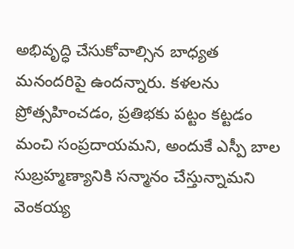అభివృద్ధి చేసుకోవాల్సిన బాధ్యత మనందరిపై ఉందన్నారు. కళలను ప్రోత్సహించడం, ప్రతిభకు పట్టం కట్టడం మంచి సంప్రదాయమని, అందుకే ఎస్పీ బాల సుబ్రహ్మణ్యానికి సన్మానం చేస్తున్నామని వెంకయ్య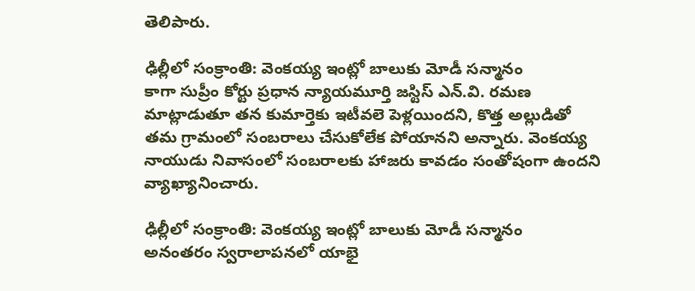తెలిపారు.

ఢిల్లీలో సంక్రాంతి: వెంకయ్య ఇంట్లో బాలుకు మోడీ సన్మానం
కాగా సుప్రీం కోర్టు ప్రధాన న్యాయమూర్తి జస్టిస్ ఎన్.వి. రమణ మాట్లాడుతూ తన కుమార్తెకు ఇటీవలె పెళ్లయిందని, కొత్త అల్లుడితో తమ గ్రామంలో సంబరాలు చేసుకోలేక పోయానని అన్నారు. వెంకయ్య నాయుడు నివాసంలో సంబరాలకు హాజరు కావడం సంతోషంగా ఉందని వ్యాఖ్యానించారు.

ఢిల్లీలో సంక్రాంతి: వెంకయ్య ఇంట్లో బాలుకు మోడీ సన్మానం
అనంతరం స్వరాలాపనలో యాభై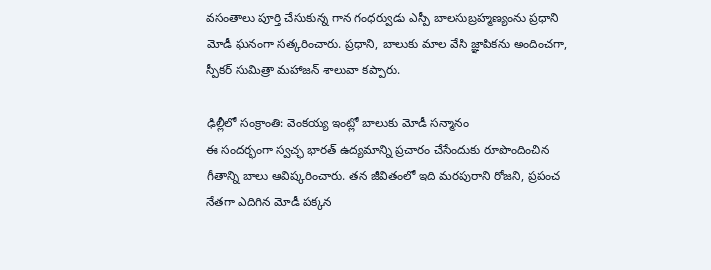వసంతాలు పూర్తి చేసుకున్న గాన గంధర్వుడు ఎస్పీ బాలసుబ్రహ్మణ్యంను ప్రధాని మోడీ ఘనంగా సత్కరించారు. ప్రధాని, బాలుకు మాల వేసి జ్ఞాపికను అందించగా, స్పీకర్ సుమిత్రా మహాజన్ శాలువా కప్పారు.

ఢిల్లీలో సంక్రాంతి: వెంకయ్య ఇంట్లో బాలుకు మోడీ సన్మానం
ఈ సందర్భంగా స్వచ్ఛ భారత్ ఉద్యమాన్ని ప్రచారం చేసేందుకు రూపొందించిన గీతాన్ని బాలు ఆవిష్కరించారు. తన జీవితంలో ఇది మరపురాని రోజని, ప్రపంచ నేతగా ఎదిగిన మోడీ పక్కన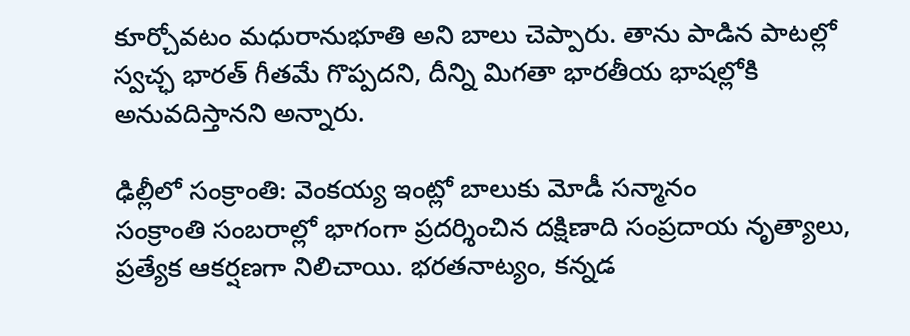కూర్చోవటం మధురానుభూతి అని బాలు చెప్పారు. తాను పాడిన పాటల్లో స్వచ్ఛ భారత్ గీతమే గొప్పదని, దీన్ని మిగతా భారతీయ భాషల్లోకి అనువదిస్తానని అన్నారు.

ఢిల్లీలో సంక్రాంతి: వెంకయ్య ఇంట్లో బాలుకు మోడీ సన్మానం
సంక్రాంతి సంబరాల్లో భాగంగా ప్రదర్శించిన దక్షిణాది సంప్రదాయ నృత్యాలు, ప్రత్యేక ఆకర్షణగా నిలిచాయి. భరతనాట్యం, కన్నడ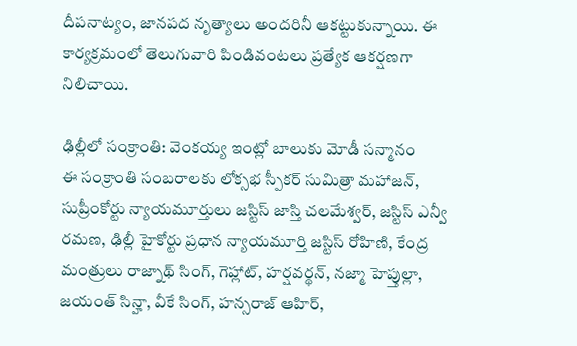దీపనాట్యం, జానపద నృత్యాలు అందరినీ ఆకట్టుకున్నాయి. ఈ కార్యక్రమంలో తెలుగువారి పిండివంటలు ప్రత్యేక ఆకర్షణగా నిలిచాయి.

ఢిల్లీలో సంక్రాంతి: వెంకయ్య ఇంట్లో బాలుకు మోడీ సన్మానం
ఈ సంక్రాంతి సంబరాలకు లోక్సభ స్పీకర్ సుమిత్రా మహాజన్, సుప్రీంకోర్టు న్యాయమూర్తులు జస్టిస్ జాస్తి చలమేశ్వర్, జస్టిస్ ఎన్వీ రమణ, ఢిల్లీ హైకోర్టు ప్రధాన న్యాయమూర్తి జస్టిస్ రోహిణి, కేంద్ర మంత్రులు రాజ్నాథ్ సింగ్, గెహ్లాట్, హర్షవర్థన్, నజ్మా హెప్తుల్లా, జయంత్ సిన్హా, వీకే సింగ్, హన్సరాజ్ ఆహిర్,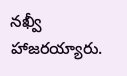నఖ్వీ హాజరయ్యారు.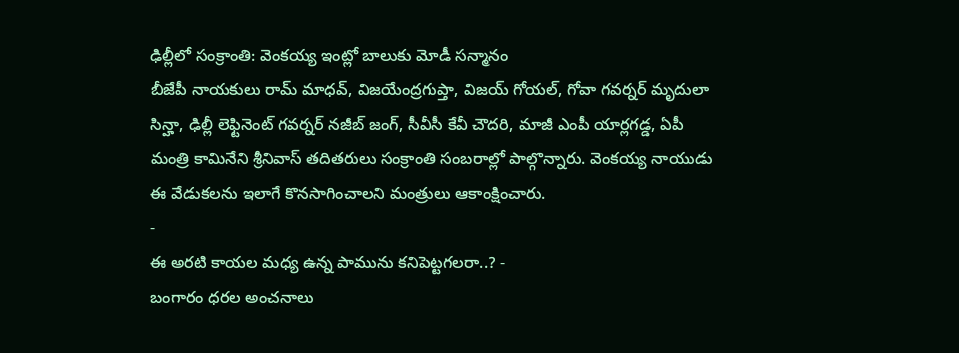ఢిల్లీలో సంక్రాంతి: వెంకయ్య ఇంట్లో బాలుకు మోడీ సన్మానం
బీజేపీ నాయకులు రామ్ మాధవ్, విజయేంద్రగుప్తా, విజయ్ గోయల్, గోవా గవర్నర్ మృదులా సిన్హా, ఢిల్లీ లెఫ్టినెంట్ గవర్నర్ నజీబ్ జంగ్, సీవీసీ కేవీ చౌదరి, మాజీ ఎంపీ యార్లగడ్డ, ఏపీ మంత్రి కామినేని శ్రీనివాస్ తదితరులు సంక్రాంతి సంబరాల్లో పాల్గొన్నారు. వెంకయ్య నాయుడు ఈ వేడుకలను ఇలాగే కొనసాగించాలని మంత్రులు ఆకాంక్షించారు.
-
ఈ అరటి కాయల మధ్య ఉన్న పామును కనిపెట్టగలరా..? -
బంగారం ధరల అంచనాలు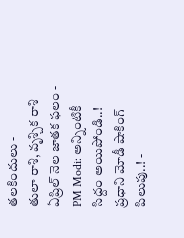తలకిందులు -
తులా రాశి, వృశ్చిక రాశి ఏప్రిల్ నెల జాతక ఫలం -
PM Modi: అన్నింటికీ సిద్దం అయిపోండి..! ప్రధాని మోడీ షాకింగ్ పిలుపు..! -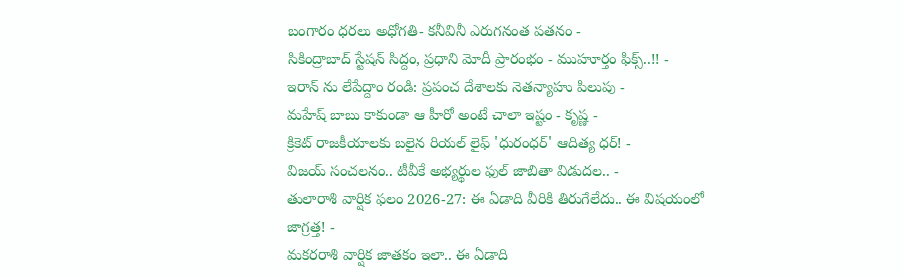బంగారం ధరలు అధోగతి- కనీవినీ ఎరుగనంత పతనం -
సికింద్రాబాద్ స్టేషన్ సిద్దం, ప్రధాని మోదీ ప్రారంభం - ముహూర్తం ఫిక్స్..!! -
ఇరాన్ ను లేపేద్దాం రండి: ప్రపంచ దేశాలకు నెతన్యాహు పిలుపు -
మహేష్ బాబు కాకుండా ఆ హీరో అంటే చాలా ఇష్టం - కృష్ణ -
క్రికెట్ రాజకీయాలకు బలైన రియల్ లైఫ్ 'ధురంధర్' ఆదిత్య ధర్! -
విజయ్ సంచలనం.. టీవీకే అభ్యర్థుల ఫుల్ జాబితా విడుదల.. -
తులారాశి వార్షిక ఫలం 2026-27: ఈ ఏడాది వీరికి తిరుగేలేదు.. ఈ విషయంలో జాగ్రత్త! -
మకరరాశి వార్షిక జాతకం ఇలా.. ఈ ఏడాది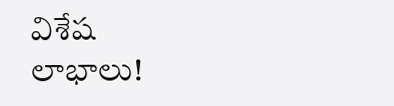విశేష లాభాలు!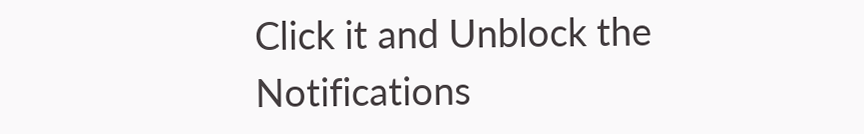Click it and Unblock the Notifications